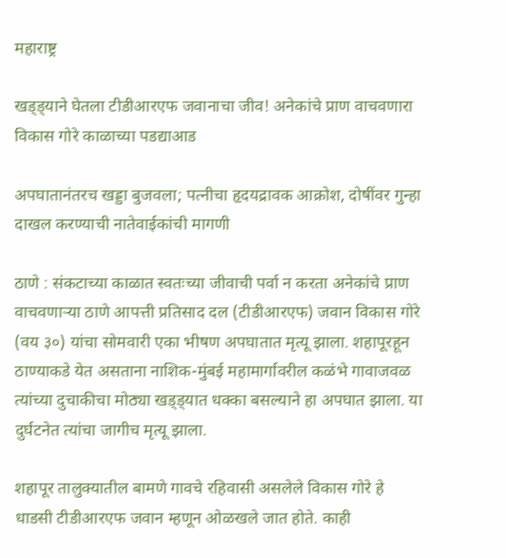महाराष्ट्र

खड्ड्याने घेतला टीडीआरएफ जवानाचा जीव! अनेकांचे प्राण वाचवणारा विकास गोरे काळाच्या पडद्याआड

अपघातानंतरच खड्डा बुजवला; पत्नीचा हृदयद्रावक आक्रोश, दोषींवर गुन्हा दाखल करण्याची नातेवाईकांची मागणी

ठाणे : संकटाच्या काळात स्वतःच्या जीवाची पर्वा न करता अनेकांचे प्राण वाचवणाऱ्या ठाणे आपत्ती प्रतिसाद दल (टीडीआरएफ) जवान विकास गोरे (वय ३०) यांचा सोमवारी एका भीषण अपघातात मृत्यू झाला. शहापूरहून ठाण्याकडे येत असताना नाशिक-मुंबई महामार्गावरील कळंभे गावाजवळ त्यांच्या दुचाकीचा मोठ्या खड्ड्यात धक्का बसल्याने हा अपघात झाला. या दुर्घटनेत त्यांचा जागीच मृत्यू झाला.

शहापूर तालुक्यातील बामणे गावचे रहिवासी असलेले विकास गोरे हे धाडसी टीडीआरएफ जवान म्हणून ओळखले जात होते. काही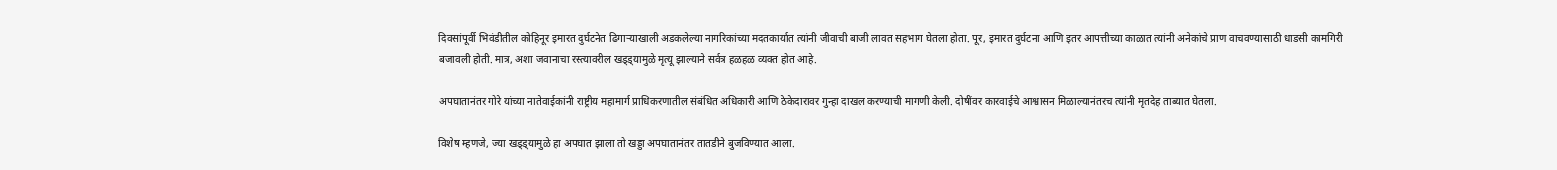दिवसांपूर्वी भिवंडीतील कोहिनूर इमारत दुर्घटनेत ढिगाऱ्याखाली अडकलेल्या नागरिकांच्या मदतकार्यात त्यांनी जीवाची बाजी लावत सहभाग घेतला होता. पूर, इमारत दुर्घटना आणि इतर आपत्तीच्या काळात त्यांनी अनेकांचे प्राण वाचवण्यासाठी धाडसी कामगिरी बजावली होती. मात्र, अशा जवानाचा रस्त्यावरील खड्ड्यामुळे मृत्यू झाल्याने सर्वत्र हळहळ व्यक्त होत आहे.

अपघातानंतर गोरे यांच्या नातेवाईकांनी राष्ट्रीय महामार्ग प्राधिकरणातील संबंधित अधिकारी आणि ठेकेदारावर गुन्हा दाखल करण्याची मागणी केली. दोषींवर कारवाईचे आश्वासन मिळाल्यानंतरच त्यांनी मृतदेह ताब्यात घेतला.

विशेष म्हणजे, ज्या खड्ड्यामुळे हा अपघात झाला तो खड्डा अपघातानंतर तातडीने बुजविण्यात आला.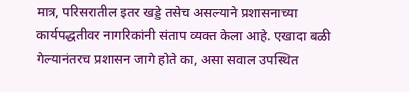मात्र, परिसरातील इतर खड्डे तसेच असल्याने प्रशासनाच्या कार्यपद्धतीवर नागरिकांनी संताप व्यक्त केला आहे. एखादा बळी गेल्यानंतरच प्रशासन जागे होते का, असा सवाल उपस्थित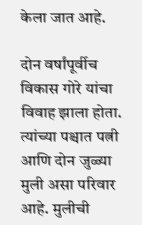केला जात आहे.

दोन वर्षांपूर्वीच विकास गोरे यांचा विवाह झाला होता. त्यांच्या पश्चात पत्नी आणि दोन जुळ्या मुली असा परिवार आहे. मुलीची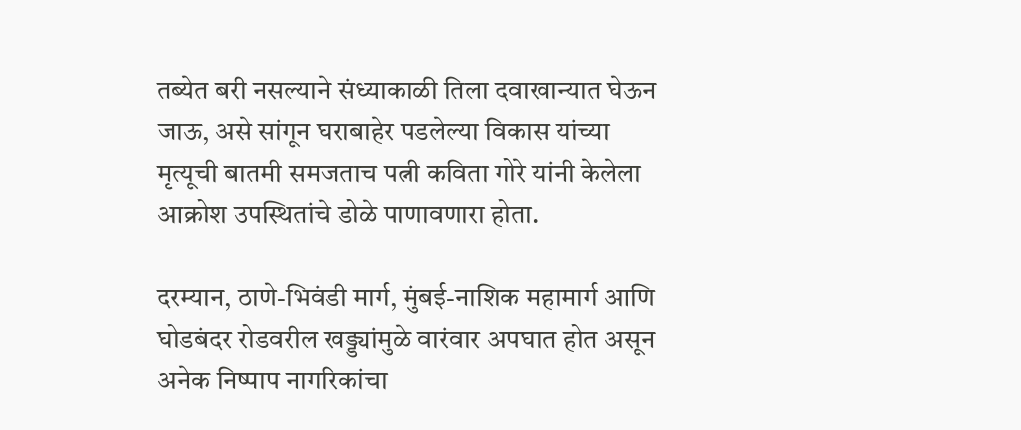तब्येत बरी नसल्याने संध्याकाळी तिला दवाखान्यात घेऊन जाऊ, असे सांगून घराबाहेर पडलेल्या विकास यांच्या मृत्यूची बातमी समजताच पत्नी कविता गोरे यांनी केलेला आक्रोश उपस्थितांचे डोळे पाणावणारा होता.

दरम्यान, ठाणे-भिवंडी मार्ग, मुंबई-नाशिक महामार्ग आणि घोडबंदर रोडवरील खड्ड्यांमुळे वारंवार अपघात होत असून अनेक निष्पाप नागरिकांचा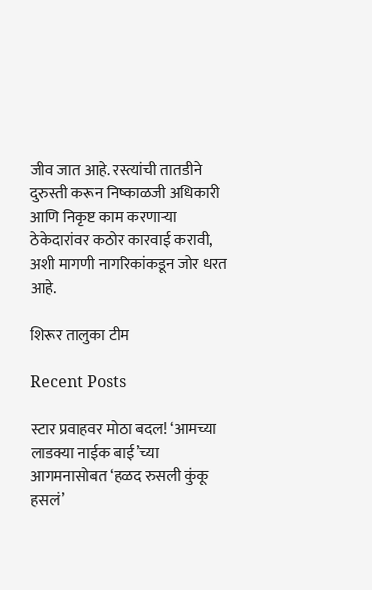जीव जात आहे. रस्त्यांची तातडीने दुरुस्ती करून निष्काळजी अधिकारी आणि निकृष्ट काम करणाऱ्या ठेकेदारांवर कठोर कारवाई करावी, अशी मागणी नागरिकांकडून जोर धरत आहे.

शिरूर तालुका टीम

Recent Posts

स्टार प्रवाहवर मोठा बदल! ‘आमच्या लाडक्या नाईक बाई’च्या आगमनासोबत ‘हळद रुसली कुंकू हसलं’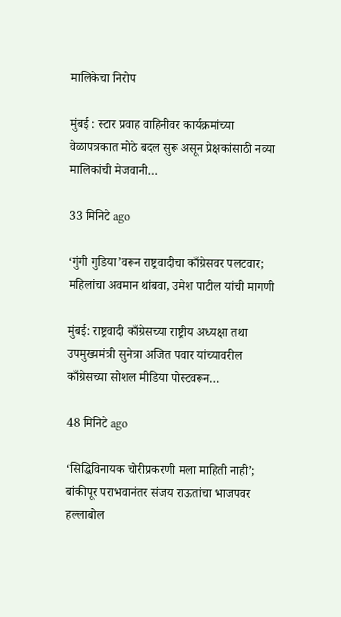मालिकेचा निरोप

मुंबई : स्टार प्रवाह वाहिनीवर कार्यक्रमांच्या वेळापत्रकात मोठे बदल सुरू असून प्रेक्षकांसाठी नव्या मालिकांची मेजवानी…

33 मिनिटे ago

‘गुंगी गुडिया’वरून राष्ट्रवादीचा काँग्रेसवर पलटवार; महिलांचा अवमान थांबवा, उमेश पाटील यांची मागणी

मुंबई: राष्ट्रवादी काँग्रेसच्या राष्ट्रीय अध्यक्षा तथा उपमुख्यमंत्री सुनेत्रा अजित पवार यांच्यावरील काँग्रेसच्या सोशल मीडिया पोस्टवरून…

48 मिनिटे ago

‘सिद्धिविनायक चोरीप्रकरणी मला माहिती नाही’; बांकीपूर पराभवानंतर संजय राऊतांचा भाजपवर हल्लाबोल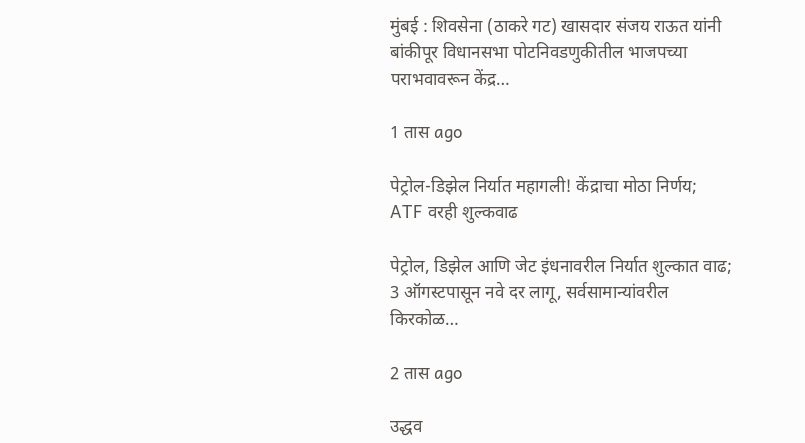मुंबई : शिवसेना (ठाकरे गट) खासदार संजय राऊत यांनी बांकीपूर विधानसभा पोटनिवडणुकीतील भाजपच्या पराभवावरून केंद्र…

1 तास ago

पेट्रोल-डिझेल निर्यात महागली! केंद्राचा मोठा निर्णय; ATF वरही शुल्कवाढ

पेट्रोल, डिझेल आणि जेट इंधनावरील निर्यात शुल्कात वाढ; 3 ऑगस्टपासून नवे दर लागू, सर्वसामान्यांवरील किरकोळ…

2 तास ago

उद्धव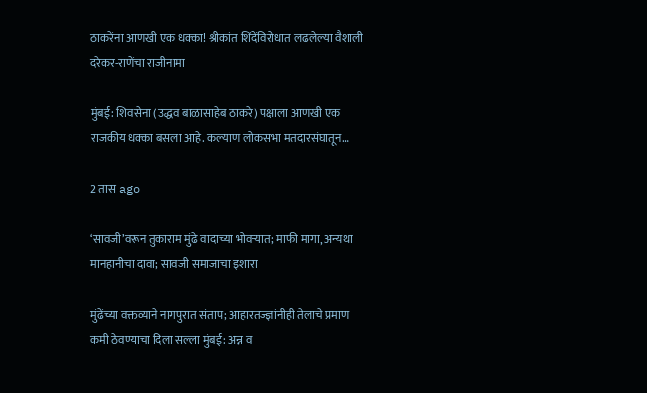ठाकरेंना आणखी एक धक्का! श्रीकांत शिंदेंविरोधात लढलेल्या वैशाली दरेकर-राणेंचा राजीनामा

मुंबई: शिवसेना (उद्धव बाळासाहेब ठाकरे) पक्षाला आणखी एक राजकीय धक्का बसला आहे. कल्याण लोकसभा मतदारसंघातून…

2 तास ago

‘सावजी’वरून तुकाराम मुंढे वादाच्या भोवऱ्यात; माफी मागा, अन्यथा मानहानीचा दावा; सावजी समाजाचा इशारा

मुंढेंच्या वक्तव्याने नागपुरात संताप; आहारतज्ज्ञांनीही तेलाचे प्रमाण कमी ठेवण्याचा दिला सल्ला मुंबई: अन्न व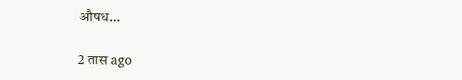औषध…

2 तास ago